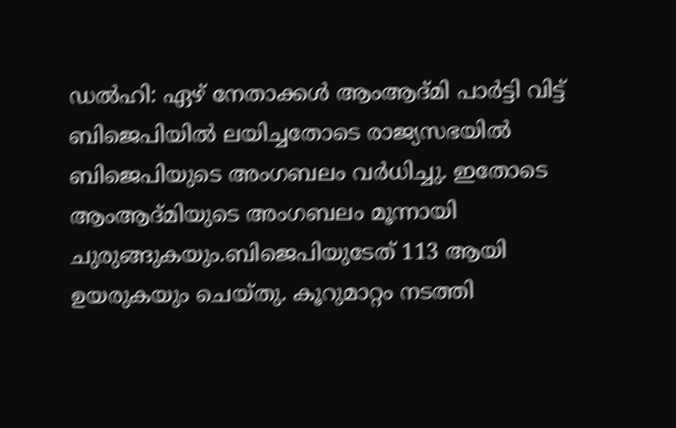ഡൽഹി: ഏഴ് നേതാക്കൾ ആംആദ്മി പാർട്ടി വിട്ട് ബിജെപിയിൽ ലയിച്ചതോടെ രാജ്യസഭയിൽ ബിജെപിയുടെ അംഗബലം വർധിച്ചു. ഇതോടെ ആംആദ്മിയുടെ അംഗബലം മൂന്നായി ചുരുങ്ങുകയും.ബിജെപിയുടേത് 113 ആയി ഉയരുകയും ചെയ്തു. കൂറുമാറ്റം നടത്തി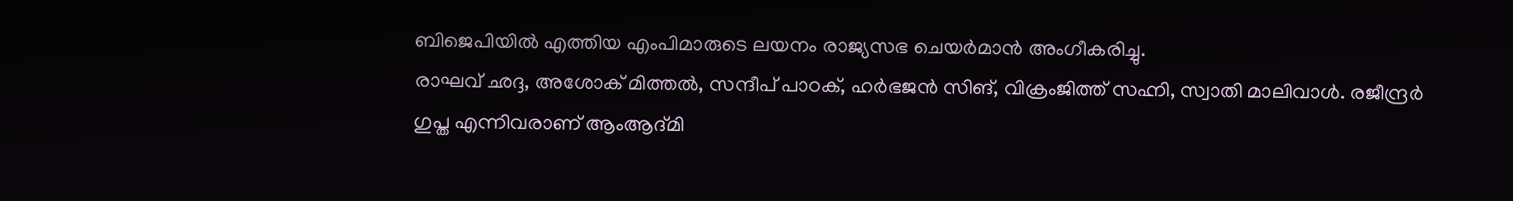ബിജെപിയിൽ എത്തിയ എംപിമാരുടെ ലയനം രാജ്യസഭ ചെയർമാൻ അംഗീകരിച്ചു.
രാഘവ് ഛദ്ദ, അശോക് മിത്തൽ, സന്ദീപ് പാഠക്, ഹർഭജൻ സിങ്, വിക്രംജിത്ത് സഹ്നി, സ്വാതി മാലിവാൾ. രജീന്ദ്രർ ഗുപ്ത എന്നിവരാണ് ആംആദ്മി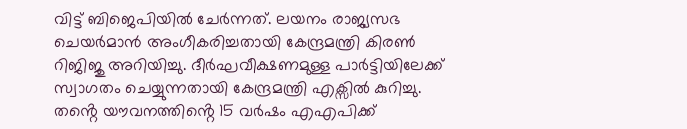വിട്ട് ബിജെപിയിൽ ചേർന്നത്. ലയനം രാജ്യസഭ ചെയർമാൻ അംഗീകരിച്ചതായി കേന്ദ്രമന്ത്രി കിരൺ റിജിജു അറിയിച്ചു. ദീർഘവീക്ഷണമുള്ള പാർട്ടിയിലേക്ക് സ്വാഗതം ചെയ്യുന്നതായി കേന്ദ്രമന്ത്രി എക്സിൽ കുറിച്ചു.
തൻ്റെ യൗവനത്തിൻ്റെ 15 വർഷം എഎപിക്ക്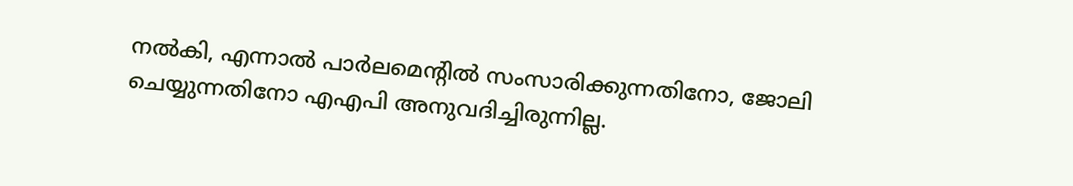നൽകി, എന്നാൽ പാർലമെൻ്റിൽ സംസാരിക്കുന്നതിനോ, ജോലി ചെയ്യുന്നതിനോ എഎപി അനുവദിച്ചിരുന്നില്ല.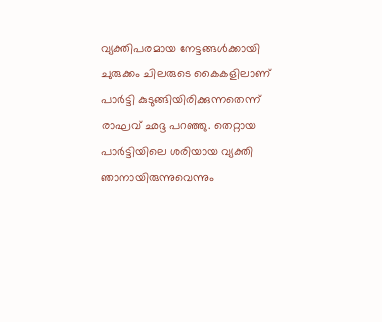വ്യക്തിപരമായ നേട്ടങ്ങൾക്കായി ചുരുക്കം ചിലരുടെ കൈകളിലാണ് പാർട്ടി കുടുങ്ങിയിരിക്കുന്നതെന്ന് രാഘവ് ഛദ്ദ പറഞ്ഞു. തെറ്റായ പാർട്ടിയിലെ ശരിയായ വ്യക്തി ഞാനായിരുന്നുവെന്നും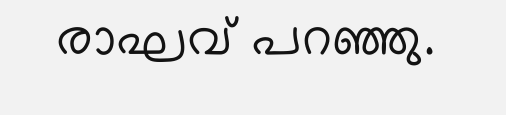രാഘവ് പറഞ്ഞു.